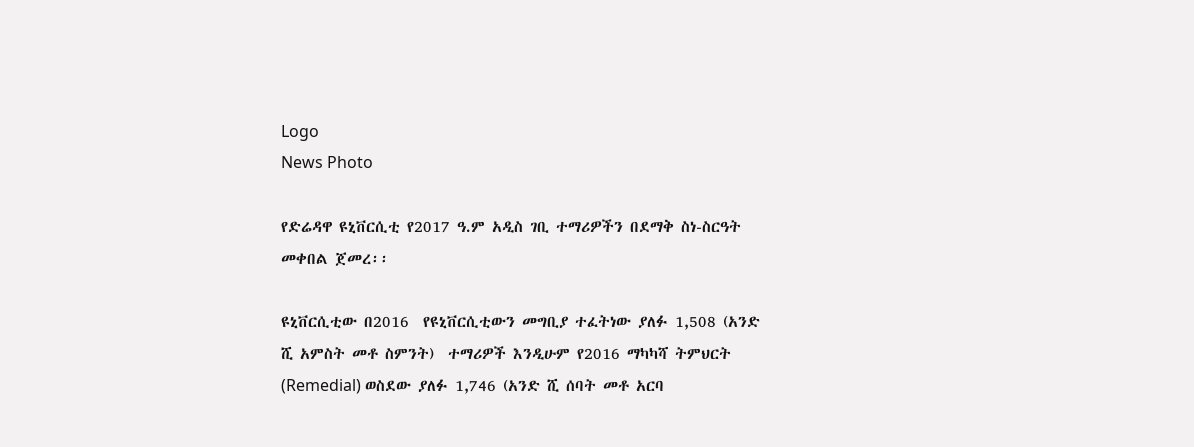Logo
News Photo

የድሬዳዋ ዩኒቨርሲቲ የ2017 ዓ.ም አዲስ ገቢ ተማሪዎችን በደማቅ ስነ-ስርዓት መቀበል ጀመረ፡፡

ዩኒቨርሲቲው በ2016  የዩኒቨርሲቲውን መግቢያ ተፈትነው ያለፉ 1,508 (አንድ ሺ አምስት መቶ ስምንት)  ተማሪዎች እንዲሁም የ2016 ማካካሻ ትምህርት (Remedial) ወስደው ያለፉ 1,746 (አንድ ሺ ሰባት መቶ አርባ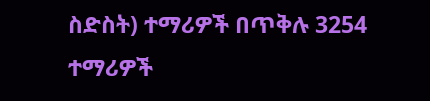ስድስት) ተማሪዎች በጥቅሉ 3254 ተማሪዎች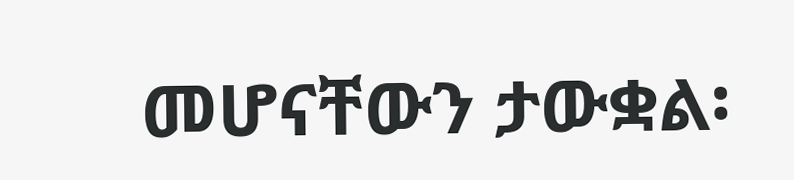መሆናቸውን ታውቋል፡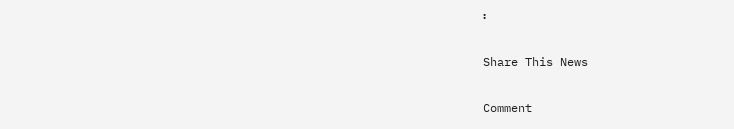፡

Share This News

Comment